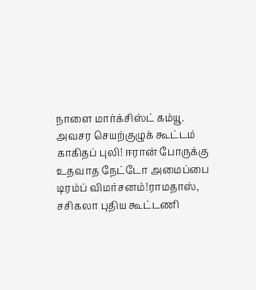நாளை மார்க்சிஸ்ட் கம்யூ. அவசர செயற்குழுக் கூட்டம் காகிதப் புலி! ஈரான் போருக்கு உதவாத நேட்டோ அமைப்பை டிரம்ப் விமர்சனம்!ராமதாஸ், சசிகலா புதிய கூட்டணி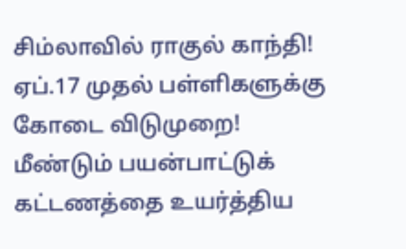சிம்லாவில் ராகுல் காந்தி! ஏப்.17 முதல் பள்ளிகளுக்கு கோடை விடுமுறை! மீண்டும் பயன்பாட்டுக் கட்டணத்தை உயர்த்திய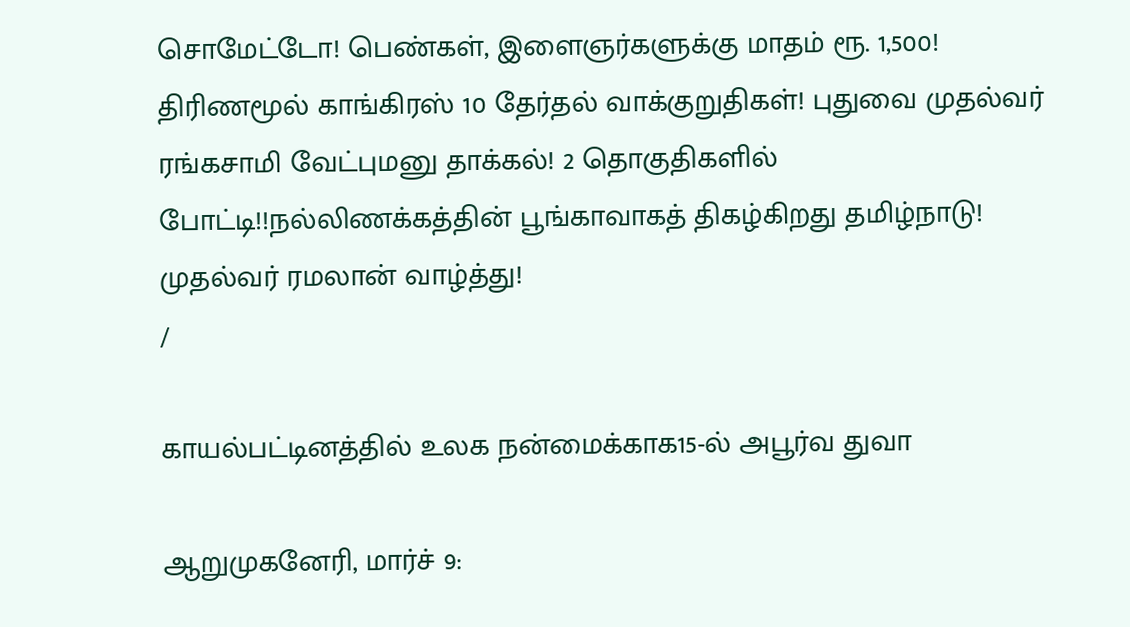சொமேட்டோ! பெண்கள், இளைஞர்களுக்கு மாதம் ரூ. 1,500! திரிணமூல் காங்கிரஸ் 10 தேர்தல் வாக்குறுதிகள்! புதுவை முதல்வர் ரங்கசாமி வேட்புமனு தாக்கல்! 2 தொகுதிகளில் போட்டி!!நல்லிணக்கத்தின் பூங்காவாகத் திகழ்கிறது தமிழ்நாடு! முதல்வர் ரமலான் வாழ்த்து!
/

காயல்பட்டினத்தில் உலக நன்மைக்காக15-ல் அபூர்வ துவா

ஆறுமுகனேரி, மார்ச் 9: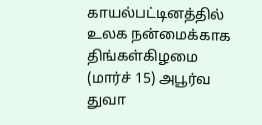காயல்பட்டினத்தில் உலக நன்மைக்காக திங்கள்கிழமை (மார்ச் 15) அபூர்வ துவா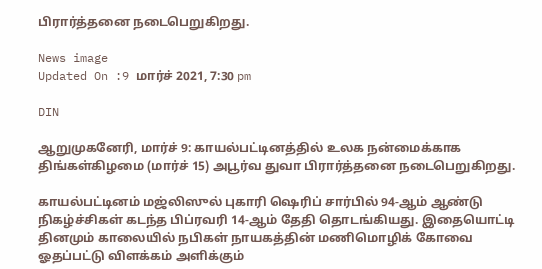பிரார்த்தனை நடைபெறுகிறது.

News image
Updated On :9 மார்ச் 2021, 7:30 pm

DIN

ஆறுமுகனேரி, மார்ச் 9: காயல்பட்டினத்தில் உலக நன்மைக்காக திங்கள்கிழமை (மார்ச் 15) அபூர்வ துவா பிரார்த்தனை நடைபெறுகிறது.

காயல்பட்டினம் மஜ்லிஸுல் புகாரி ஷெரிப் சார்பில் 94-ஆம் ஆண்டு நிகழ்ச்சிகள் கடந்த பிப்ரவரி 14-ஆம் தேதி தொடங்கியது. இதையொட்டி தினமும் காலையில் நபிகள் நாயகத்தின் மணிமொழிக் கோவை ஓதப்பட்டு விளக்கம் அளிக்கும்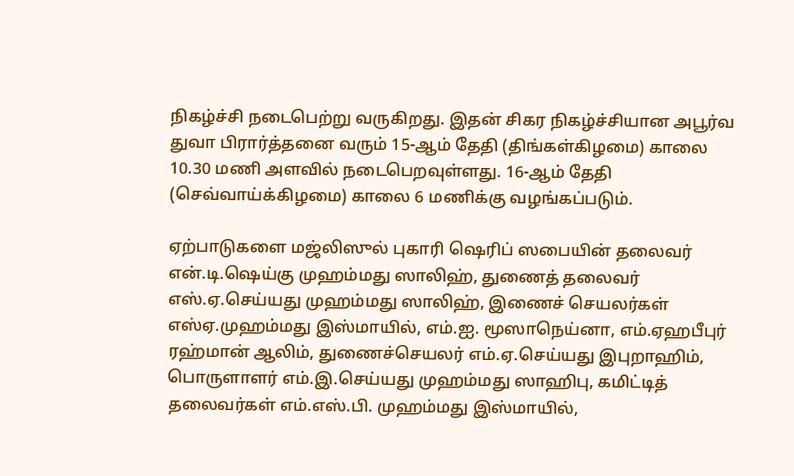நிகழ்ச்சி நடைபெற்று வருகிறது. இதன் சிகர நிகழ்ச்சியான அபூர்வ துவா பிரார்த்தனை வரும் 15-ஆம் தேதி (திங்கள்கிழமை) காலை 10.30 மணி அளவில் நடைபெறவுள்ளது. 16-ஆம் தேதி (செவ்வாய்க்கிழமை) காலை 6 மணிக்கு வழங்கப்படும்.

ஏற்பாடுகளை மஜ்லிஸுல் புகாரி ஷெரிப் ஸபையின் தலைவர் என்.டி.ஷெய்கு முஹம்மது ஸாலிஹ், துணைத் தலைவர் எஸ்.ஏ.செய்யது முஹம்மது ஸாலிஹ், இணைச் செயலர்கள் எஸ்ஏ.முஹம்மது இஸ்மாயில், எம்.ஐ. மூஸாநெய்னா, எம்.ஏஹபீபுர் ரஹ்மான் ஆலிம், துணைச்செயலர் எம்.ஏ.செய்யது இபுறாஹிம், பொருளாளர் எம்.இ.செய்யது முஹம்மது ஸாஹிபு, கமிட்டித் தலைவர்கள் எம்.எஸ்.பி. முஹம்மது இஸ்மாயில்,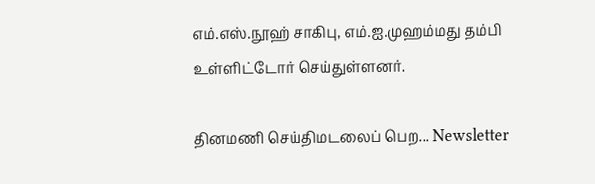எம்.எஸ்.நூஹ் சாகிபு, எம்.ஐ.முஹம்மது தம்பி உள்ளிட்டோர் செய்துள்ளனர்.

தினமணி செய்திமடலைப் பெற... Newsletter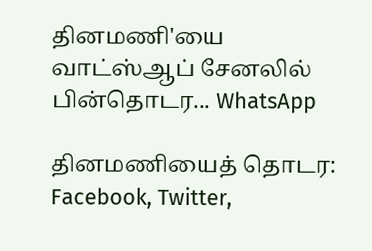தினமணி'யை வாட்ஸ்ஆப் சேனலில் பின்தொடர... WhatsApp

தினமணியைத் தொடர: Facebook, Twitter,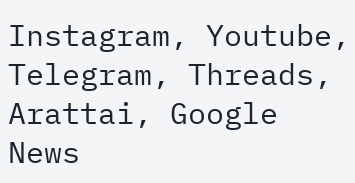Instagram, Youtube, Telegram, Threads, Arattai, Google News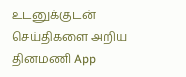உடனுக்குடன் செய்திகளை அறிய தினமணி App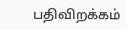பதிவிறக்கம்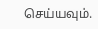செய்யவும்.